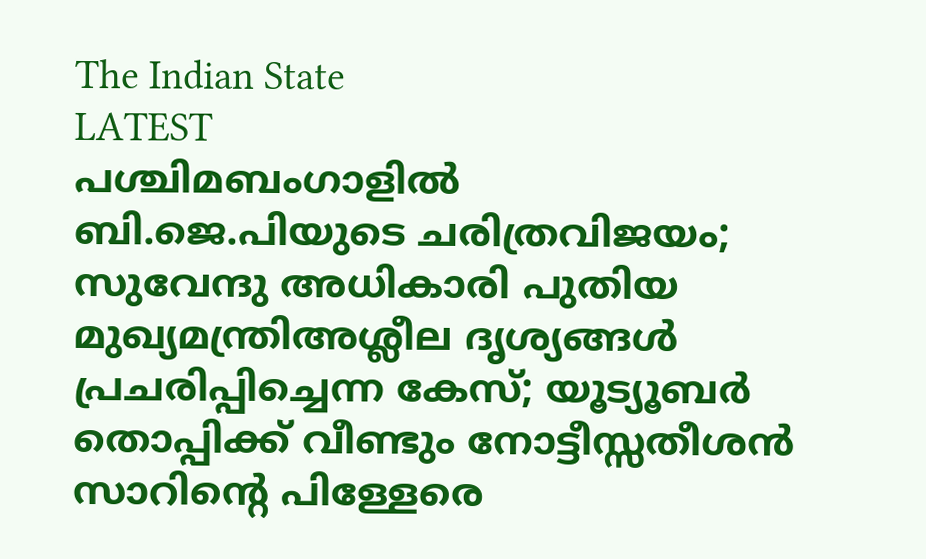The Indian State
LATEST
പശ്ചിമബംഗാളിൽ ബി.ജെ.പിയുടെ ചരിത്രവിജയം; സുവേന്ദു അധികാരി പുതിയ മുഖ്യമന്ത്രിഅശ്ലീല ദൃശ്യങ്ങള്‍ പ്രചരിപ്പിച്ചെന്ന കേസ്; യൂട്യൂബര്‍ തൊപ്പിക്ക് വീണ്ടും നോട്ടീസ്സതീശൻ സാറിന്റെ പിള്ളേരെ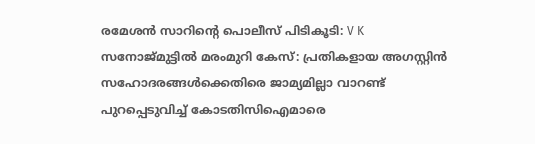രമേശൻ സാറിന്റെ പൊലീസ് പിടികൂടി: V K സനോജ്മുട്ടിൽ മരംമുറി കേസ്: പ്രതികളായ അഗസ്റ്റിൻ സഹോദരങ്ങൾക്കെതിരെ ജാമ്യമില്ലാ വാറണ്ട് പുറപ്പെടുവിച്ച് കോടതിസിഐമാരെ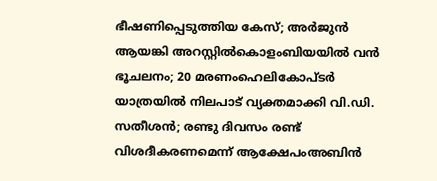ഭീഷണിപ്പെടുത്തിയ കേസ്; അർജുൻ ആയങ്കി അറസ്റ്റിൽകൊളംബിയയിൽ വൻ ഭൂചലനം; 20 മരണംഹെലികോപ്ടർ യാത്രയിൽ നിലപാട് വ്യക്തമാക്കി വി.ഡി. സതീശൻ; രണ്ടു ദിവസം രണ്ട് വിശദീകരണമെന്ന് ആക്ഷേപംഅബിന്‍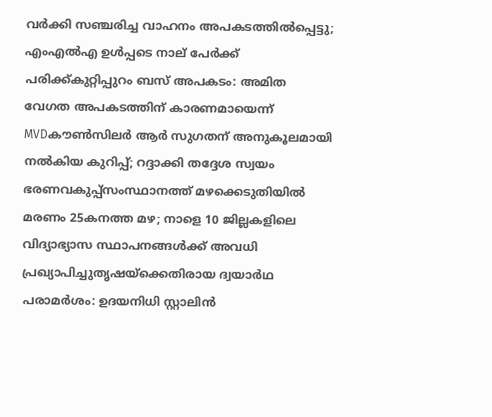വര്‍ക്കി സഞ്ചരിച്ച വാഹനം അപകടത്തില്‍പ്പെട്ടു; എംഎല്‍എ ഉള്‍പ്പടെ നാല് പേര്‍ക്ക് പരിക്ക്കുറ്റിപ്പുറം ബസ് അപകടം: അമിത വേഗത അപകടത്തിന് കാരണമായെന്ന് MVDകൗൺസിലർ ആർ സുഗതന് അനുകൂലമായി നല്‍കിയ കുറിപ്പ്; റദ്ദാക്കി തദ്ദേശ സ്വയം ഭരണവകുപ്പ്സംസ്ഥാനത്ത് മഴക്കെടുതിയിൽ മരണം 25കനത്ത മഴ; നാളെ 10 ജില്ലകളിലെ വിദ്യാഭ്യാസ സ്ഥാപനങ്ങൾക്ക് അവധി പ്രഖ്യാപിച്ചുതൃഷയ്‌ക്കെതിരായ ദ്വയാര്‍ഥ പരാമര്‍ശം: ഉദയനിധി സ്റ്റാലിന്‍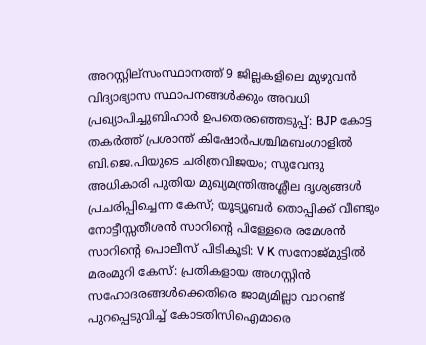അറസ്റ്റില്സംസ്ഥാനത്ത് 9 ജില്ലകളിലെ മുഴുവൻ വിദ്യാഭ്യാസ സ്ഥാപനങ്ങൾക്കും അവധി പ്രഖ്യാപിച്ചുബിഹാർ ഉപതെരഞ്ഞെടുപ്പ്: BJP കോട്ട തകര്‍ത്ത് പ്രശാന്ത് കിഷോർപശ്ചിമബംഗാളിൽ ബി.ജെ.പിയുടെ ചരിത്രവിജയം; സുവേന്ദു അധികാരി പുതിയ മുഖ്യമന്ത്രിഅശ്ലീല ദൃശ്യങ്ങള്‍ പ്രചരിപ്പിച്ചെന്ന കേസ്; യൂട്യൂബര്‍ തൊപ്പിക്ക് വീണ്ടും നോട്ടീസ്സതീശൻ സാറിന്റെ പിള്ളേരെ രമേശൻ സാറിന്റെ പൊലീസ് പിടികൂടി: V K സനോജ്മുട്ടിൽ മരംമുറി കേസ്: പ്രതികളായ അഗസ്റ്റിൻ സഹോദരങ്ങൾക്കെതിരെ ജാമ്യമില്ലാ വാറണ്ട് പുറപ്പെടുവിച്ച് കോടതിസിഐമാരെ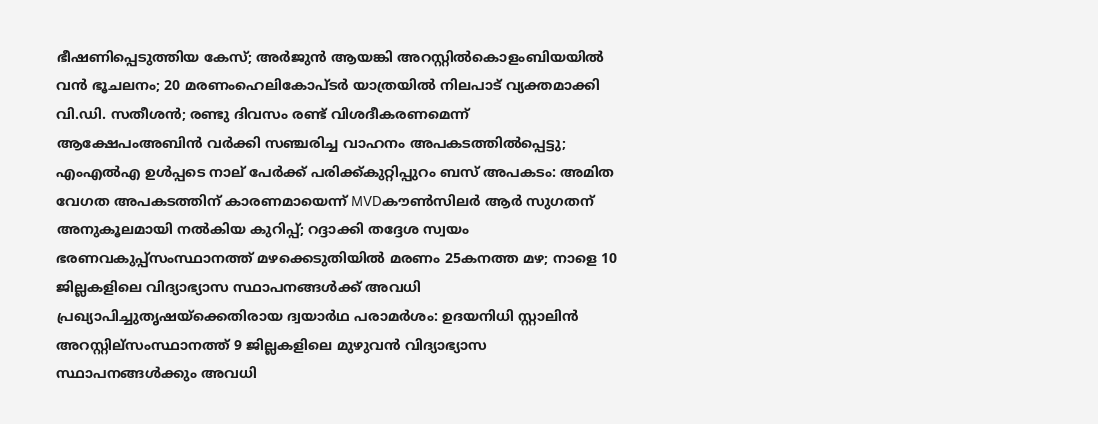ഭീഷണിപ്പെടുത്തിയ കേസ്; അർജുൻ ആയങ്കി അറസ്റ്റിൽകൊളംബിയയിൽ വൻ ഭൂചലനം; 20 മരണംഹെലികോപ്ടർ യാത്രയിൽ നിലപാട് വ്യക്തമാക്കി വി.ഡി. സതീശൻ; രണ്ടു ദിവസം രണ്ട് വിശദീകരണമെന്ന് ആക്ഷേപംഅബിന്‍ വര്‍ക്കി സഞ്ചരിച്ച വാഹനം അപകടത്തില്‍പ്പെട്ടു; എംഎല്‍എ ഉള്‍പ്പടെ നാല് പേര്‍ക്ക് പരിക്ക്കുറ്റിപ്പുറം ബസ് അപകടം: അമിത വേഗത അപകടത്തിന് കാരണമായെന്ന് MVDകൗൺസിലർ ആർ സുഗതന് അനുകൂലമായി നല്‍കിയ കുറിപ്പ്; റദ്ദാക്കി തദ്ദേശ സ്വയം ഭരണവകുപ്പ്സംസ്ഥാനത്ത് മഴക്കെടുതിയിൽ മരണം 25കനത്ത മഴ; നാളെ 10 ജില്ലകളിലെ വിദ്യാഭ്യാസ സ്ഥാപനങ്ങൾക്ക് അവധി പ്രഖ്യാപിച്ചുതൃഷയ്‌ക്കെതിരായ ദ്വയാര്‍ഥ പരാമര്‍ശം: ഉദയനിധി സ്റ്റാലിന്‍ അറസ്റ്റില്സംസ്ഥാനത്ത് 9 ജില്ലകളിലെ മുഴുവൻ വിദ്യാഭ്യാസ സ്ഥാപനങ്ങൾക്കും അവധി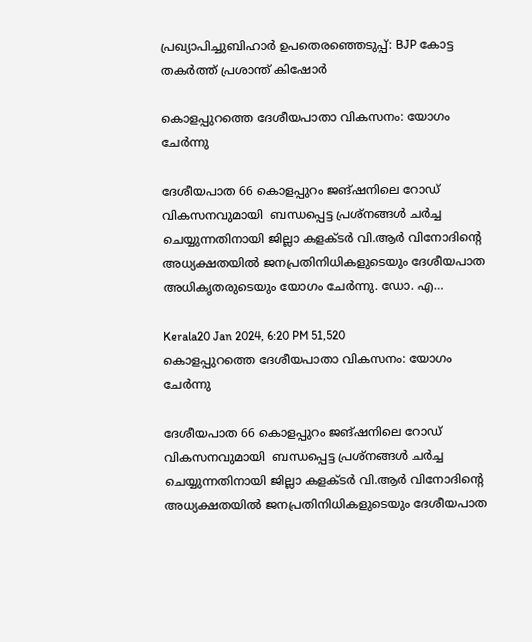പ്രഖ്യാപിച്ചുബിഹാർ ഉപതെരഞ്ഞെടുപ്പ്: BJP കോട്ട തകര്‍ത്ത് പ്രശാന്ത് കിഷോർ

കൊളപ്പുറത്തെ ദേശീയപാതാ വികസനം: യോഗം ചേർന്നു

ദേശീയപാത 66 കൊളപ്പുറം ജങ്ഷനിലെ റോഡ് വികസനവുമായി  ബന്ധപ്പെട്ട പ്രശ്‌നങ്ങൾ ചർച്ച ചെയ്യുന്നതിനായി ജില്ലാ കളക്ടർ വി.ആർ വിനോദിന്റെ അധ്യക്ഷതയിൽ ജനപ്രതിനിധികളുടെയും ദേശീയപാത അധികൃതരുടെയും യോഗം ചേർന്നു. ഡോ. എ…

Kerala20 Jan 2024, 6:20 PM 51,520
കൊളപ്പുറത്തെ ദേശീയപാതാ വികസനം: യോഗം ചേർന്നു

ദേശീയപാത 66 കൊളപ്പുറം ജങ്ഷനിലെ റോഡ് വികസനവുമായി  ബന്ധപ്പെട്ട പ്രശ്‌നങ്ങൾ ചർച്ച ചെയ്യുന്നതിനായി ജില്ലാ കളക്ടർ വി.ആർ വിനോദിന്റെ അധ്യക്ഷതയിൽ ജനപ്രതിനിധികളുടെയും ദേശീയപാത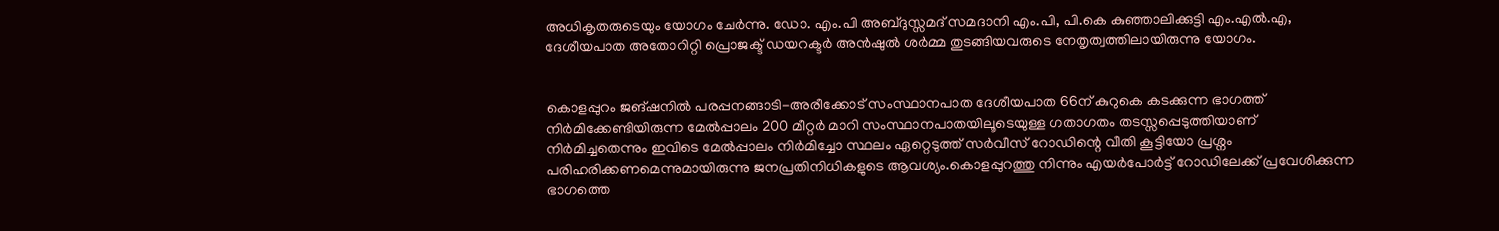അധികൃതരുടെയും യോഗം ചേർന്നു. ഡോ. എം.പി അബ്ദുസ്സമദ് സമദാനി എം.പി, പി.കെ കുഞ്ഞാലിക്കുട്ടി എം.എൽ.എ, ദേശീയപാത അതോറിറ്റി പ്രൊജക്ട് ഡയറക്ടർ അൻഷുൽ ശർമ്മ തുടങ്ങിയവരുടെ നേതൃത്വത്തിലായിരുന്നു യോഗം.


കൊളപ്പുറം ജങ്ഷനിൽ പരപ്പനങ്ങാടി-അരീക്കോട് സംസ്ഥാനപാത ദേശീയപാത 66ന് കുറുകെ കടക്കുന്ന ഭാഗത്ത് നിർമിക്കേണ്ടിയിരുന്ന മേൽപ്പാലം 200 മീറ്റർ മാറി സംസ്ഥാനപാതയിലൂടെയുള്ള ഗതാഗതം തടസ്സപ്പെടുത്തിയാണ് നിർമിച്ചതെന്നും ഇവിടെ മേൽപ്പാലം നിർമിച്ചോ സ്ഥലം ഏറ്റെടുത്ത് സർവീസ് റോഡിന്റെ വീതി കൂട്ടിയോ പ്രശ്നം പരിഹരിക്കണമെന്നുമായിരുന്നു ജനപ്രതിനിധികളുടെ ആവശ്യം.കൊളപ്പുറത്തു നിന്നും എയർപോർട്ട് റോഡിലേക്ക് പ്രവേശിക്കുന്ന ഭാഗത്തെ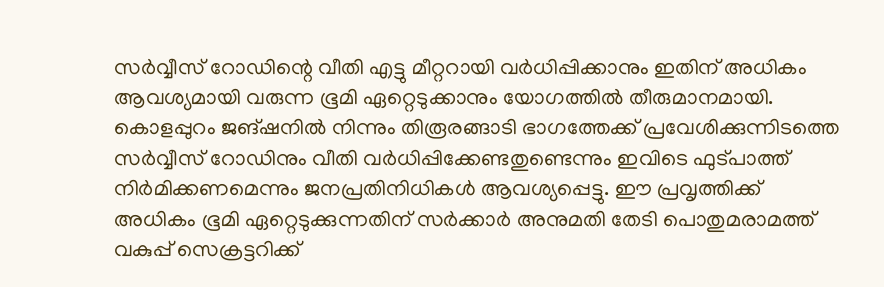സർവ്വീസ് റോഡിന്റെ വീതി എട്ടു മീറ്ററായി വർധിപ്പിക്കാനും ഇതിന് അധികം ആവശ്യമായി വരുന്ന ഭൂമി ഏറ്റെടുക്കാനും യോഗത്തിൽ തീരുമാനമായി. കൊളപ്പുറം ജങ്ഷനിൽ നിന്നും തിരൂരങ്ങാടി ഭാഗത്തേക്ക് പ്രവേശിക്കുന്നിടത്തെ സർവ്വീസ് റോഡിനും വീതി വർധിപ്പിക്കേണ്ടതുണ്ടെന്നും ഇവിടെ ഫുട്പാത്ത് നിർമിക്കണമെന്നും ജനപ്രതിനിധികൾ ആവശ്യപ്പെട്ടു. ഈ പ്രവൃത്തിക്ക് അധികം ഭൂമി ഏറ്റെടുക്കുന്നതിന് സർക്കാർ അനുമതി തേടി പൊതുമരാമത്ത് വകുപ്പ് സെക്രട്ടറിക്ക്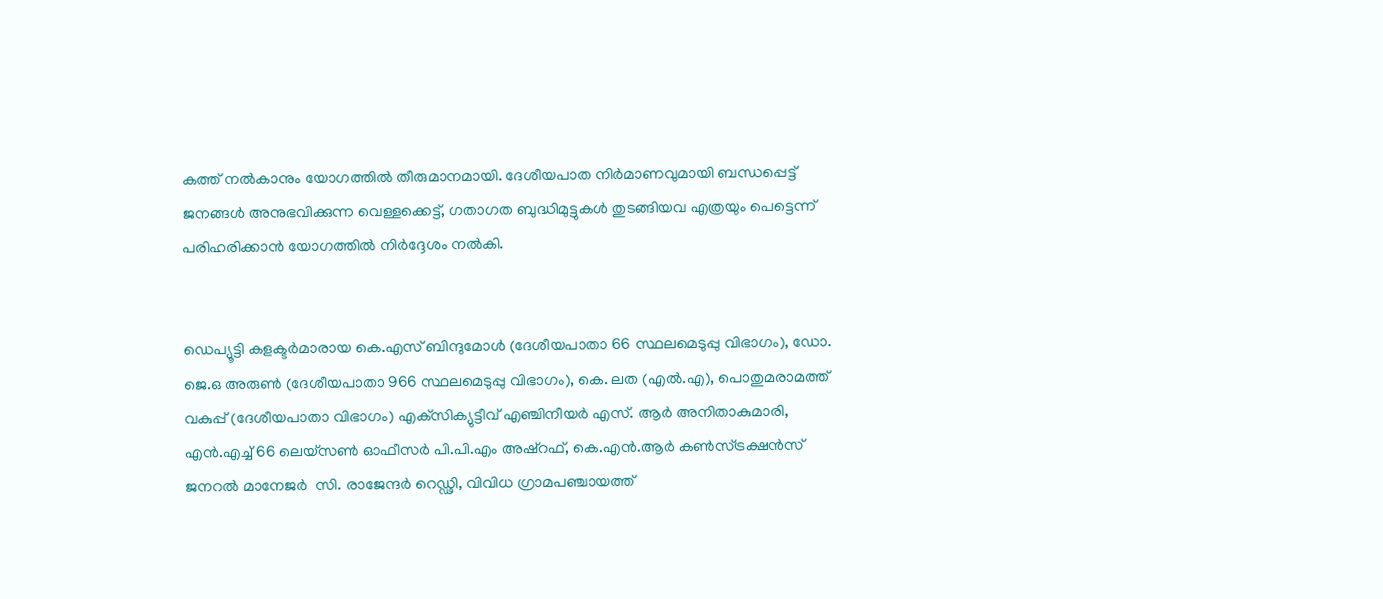കത്ത് നൽകാനും യോഗത്തിൽ തീരുമാനമായി. ദേശീയപാത നിർമാണവുമായി ബന്ധപ്പെട്ട് ജനങ്ങൾ അനുഭവിക്കുന്ന വെള്ളക്കെട്ട്, ഗതാഗത ബുദ്ധിമുട്ടുകൾ തുടങ്ങിയവ എത്രയും പെട്ടെന്ന് പരിഹരിക്കാൻ യോഗത്തിൽ നിർദ്ദേശം നൽകി.


ഡെപ്യൂട്ടി കളക്ടർമാരായ കെ.എസ് ബിന്ദുമോൾ (ദേശീയപാതാ 66 സ്ഥലമെടുപ്പു വിഭാഗം), ഡോ. ജെ.ഒ അരുൺ (ദേശീയപാതാ 966 സ്ഥലമെടുപ്പു വിഭാഗം), കെ. ലത (എൽ.എ), പൊതുമരാമത്ത് വകുപ്പ് (ദേശീയപാതാ വിഭാഗം) എക്‌സിക്യുട്ടീവ് എഞ്ചിനീയർ എസ്. ആർ അനിതാകുമാരി, എൻ.എച്ച് 66 ലെയ്‌സൺ ഓഫീസർ പി.പി.എം അഷ്‌റഫ്, കെ.എൻ.ആർ കൺസ്ട്രക്ഷൻസ് ജനറൽ മാനേജർ  സി. രാജേന്ദർ റെഡ്ഢി, വിവിധ ഗ്രാമപഞ്ചായത്ത്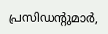പ്രസിഡന്റുമാർ,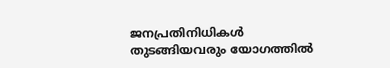ജനപ്രതിനിധികൾ തുടങ്ങിയവരും യോഗത്തിൽ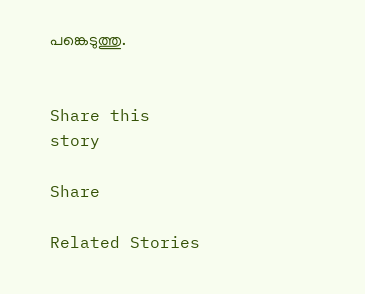പങ്കെടുത്തു.


Share this story

Share

Related Stories